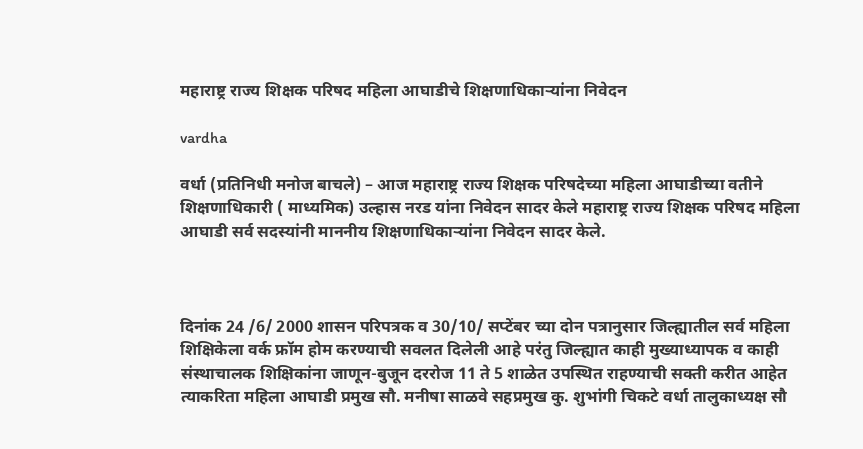महाराष्ट्र राज्य शिक्षक परिषद महिला आघाडीचे शिक्षणाधिकाऱ्यांना निवेदन

vardha

वर्धा (प्रतिनिधी मनोज बाचले) – आज महाराष्ट्र राज्य शिक्षक परिषदेच्या महिला आघाडीच्या वतीने शिक्षणाधिकारी ( माध्यमिक) उल्हास नरड यांना निवेदन सादर केले महाराष्ट्र राज्य शिक्षक परिषद महिला आघाडी सर्व सदस्यांनी माननीय शिक्षणाधिकाऱ्यांना निवेदन सादर केले.



दिनांक 24 /6/ 2000 शासन परिपत्रक व 30/10/ सप्टेंबर च्या दोन पत्रानुसार जिल्ह्यातील सर्व महिला शिक्षिकेला वर्क फ्रॉम होम करण्याची सवलत दिलेली आहे परंतु जिल्ह्यात काही मुख्याध्यापक व काही संस्थाचालक शिक्षिकांना जाणून-बुजून दररोज 11 ते 5 शाळेत उपस्थित राहण्याची सक्ती करीत आहेत त्याकरिता महिला आघाडी प्रमुख सौ. मनीषा साळवे सहप्रमुख कु. शुभांगी चिकटे वर्धा तालुकाध्यक्ष सौ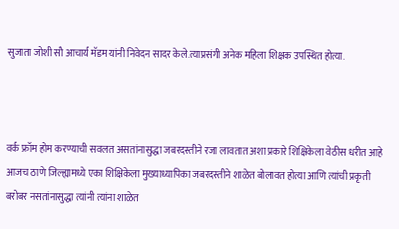सुजाता जोशी सौ आचार्य मॅडम यांनी निवेदन सादर केले.त्याप्रसंगी अनेक महिला शिक्षक उपस्थित होत्या.



वर्क फ्रॉम होम करण्याची सवलत असतांनासुद्धा जबरदस्तीने रजा लावतात अशा प्रकारे शिक्षिकेला वेठीस धरीत आहे आजच ठाणे जिल्ह्यामध्ये एका शिक्षिकेला मुख्याध्यापिका जबरदस्तीने शाळेत बोलावत होत्या आणि त्यांची प्रकृती बरोबर नसतांनासुद्धा त्यांनी त्यांना शाळेत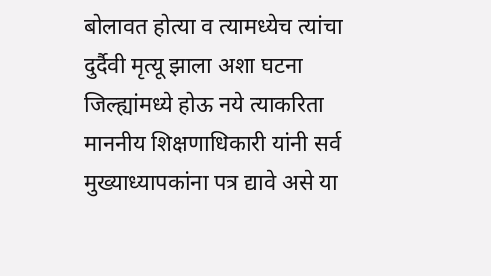बोलावत होत्या व त्यामध्येच त्यांचा दुर्दैवी मृत्यू झाला अशा घटना जिल्ह्यांमध्ये होऊ नये त्याकरिता माननीय शिक्षणाधिकारी यांनी सर्व मुख्याध्यापकांना पत्र द्यावे असे या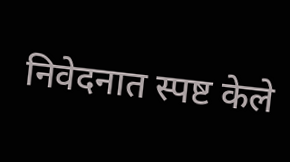निवेदनात स्पष्ट केले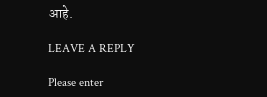आहे.

LEAVE A REPLY

Please enter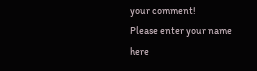your comment!
Please enter your name here